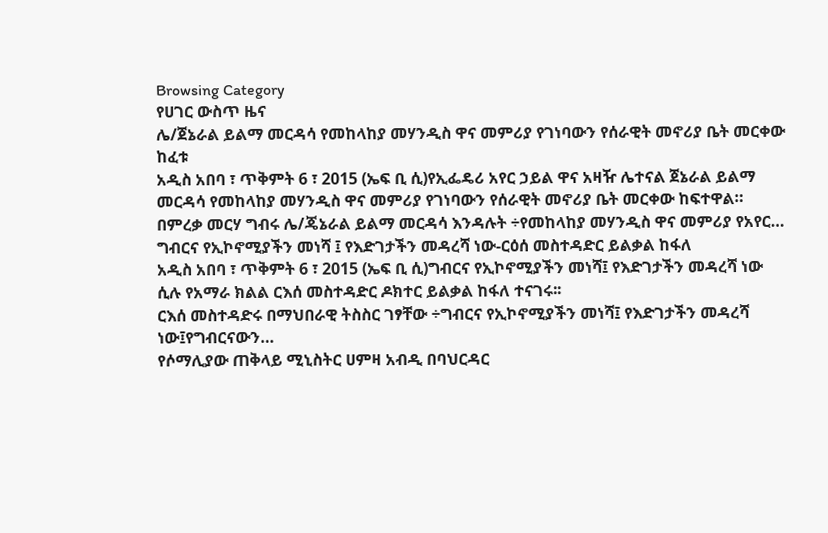Browsing Category
የሀገር ውስጥ ዜና
ሌ/ጀኔራል ይልማ መርዳሳ የመከላከያ መሃንዲስ ዋና መምሪያ የገነባውን የሰራዊት መኖሪያ ቤት መርቀው ከፈቱ
አዲስ አበባ ፣ ጥቅምት 6 ፣ 2015 (ኤፍ ቢ ሲ)የኢፌዴሪ አየር ኃይል ዋና አዛዥ ሌተናል ጀኔራል ይልማ መርዳሳ የመከላከያ መሃንዲስ ዋና መምሪያ የገነባውን የሰራዊት መኖሪያ ቤት መርቀው ከፍተዋል።
በምረቃ መርሃ ግብሩ ሌ/ጄኔራል ይልማ መርዳሳ እንዳሉት ÷የመከላከያ መሃንዲስ ዋና መምሪያ የአየር…
ግብርና የኢኮኖሚያችን መነሻ ፤ የእድገታችን መዳረሻ ነው-ርዕሰ መስተዳድር ይልቃል ከፋለ
አዲስ አበባ ፣ ጥቅምት 6 ፣ 2015 (ኤፍ ቢ ሲ)ግብርና የኢኮኖሚያችን መነሻ፤ የእድገታችን መዳረሻ ነው ሲሉ የአማራ ክልል ርእሰ መስተዳድር ዶክተር ይልቃል ከፋለ ተናገሩ፡፡
ርእሰ መስተዳድሩ በማህበራዊ ትስስር ገፃቸው ÷ግብርና የኢኮኖሚያችን መነሻ፤ የእድገታችን መዳረሻ ነው፤የግብርናውን…
የሶማሊያው ጠቅላይ ሚኒስትር ሀምዛ አብዲ በባህርዳር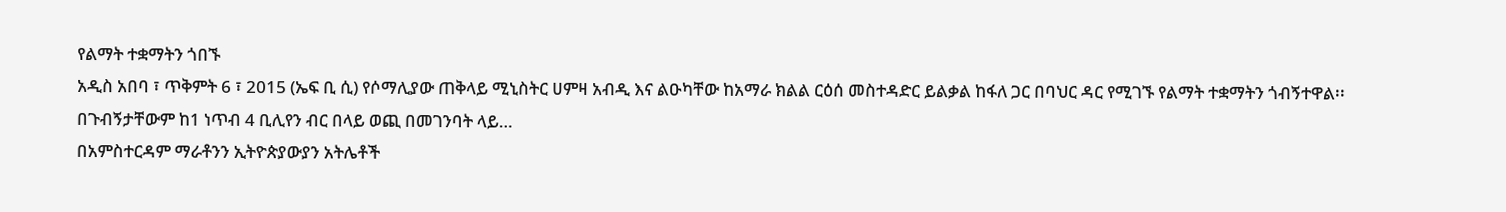የልማት ተቋማትን ጎበኙ
አዲስ አበባ ፣ ጥቅምት 6 ፣ 2015 (ኤፍ ቢ ሲ) የሶማሊያው ጠቅላይ ሚኒስትር ሀምዛ አብዲ እና ልዑካቸው ከአማራ ክልል ርዕሰ መስተዳድር ይልቃል ከፋለ ጋር በባህር ዳር የሚገኙ የልማት ተቋማትን ጎብኝተዋል፡፡
በጉብኝታቸውም ከ1 ነጥብ 4 ቢሊየን ብር በላይ ወጪ በመገንባት ላይ…
በአምስተርዳም ማራቶንን ኢትዮጵያውያን አትሌቶች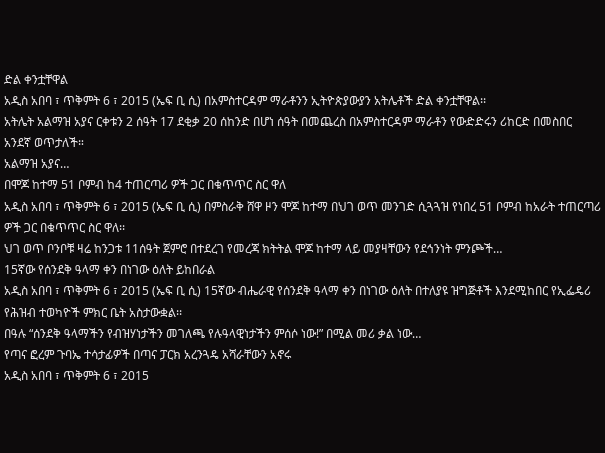ድል ቀንቷቸዋል
አዲስ አበባ ፣ ጥቅምት 6 ፣ 2015 (ኤፍ ቢ ሲ) በአምስተርዳም ማራቶንን ኢትዮጵያውያን አትሌቶች ድል ቀንቷቸዋል፡፡
አትሌት አልማዝ አያና ርቀቱን 2 ሰዓት 17 ደቂቃ 20 ሰከንድ በሆነ ሰዓት በመጨረስ በአምስተርዳም ማራቶን የውድድሩን ሪከርድ በመስበር አንደኛ ወጥታለች።
አልማዝ አያና…
በሞጆ ከተማ 51 ቦምብ ከ4 ተጠርጣሪ ዎች ጋር በቁጥጥር ስር ዋለ
አዲስ አበባ ፣ ጥቅምት 6 ፣ 2015 (ኤፍ ቢ ሲ) በምስራቅ ሸዋ ዞን ሞጆ ከተማ በህገ ወጥ መንገድ ሲጓጓዝ የነበረ 51 ቦምብ ከአራት ተጠርጣሪ ዎች ጋር በቁጥጥር ስር ዋለ፡፡
ህገ ወጥ ቦንቦቹ ዛሬ ከንጋቱ 11ሰዓት ጀምሮ በተደረገ የመረጃ ክትትል ሞጆ ከተማ ላይ መያዛቸውን የደኅንነት ምንጮች…
15ኛው የሰንደቅ ዓላማ ቀን በነገው ዕለት ይከበራል
አዲስ አበባ ፣ ጥቅምት 6 ፣ 2015 (ኤፍ ቢ ሲ) 15ኛው ብሔራዊ የሰንደቅ ዓላማ ቀን በነገው ዕለት በተለያዩ ዝግጅቶች እንደሚከበር የኢፌዴሪ የሕዝብ ተወካዮች ምክር ቤት አስታውቋል፡፡
በዓሉ “ሰንደቅ ዓላማችን የብዝሃነታችን መገለጫ የሉዓላዊነታችን ምሰሶ ነው!” በሚል መሪ ቃል ነው…
የጣና ፎረም ጉባኤ ተሳታፊዎች በጣና ፓርክ አረንጓዴ አሻራቸውን አኖሩ
አዲስ አበባ ፣ ጥቅምት 6 ፣ 2015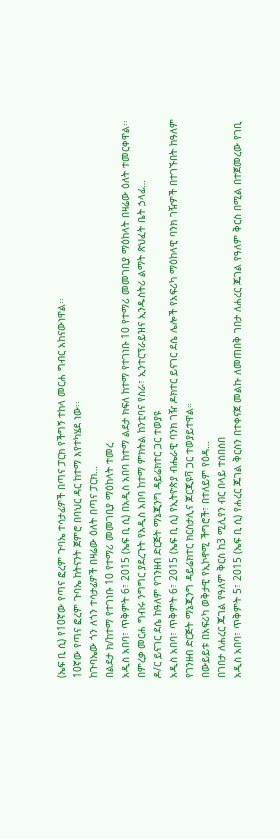(ኤፍ ቢ ሲ) የ10ኛው የጣና ፎረም ጉባኤ ተሳታፊዎች በጣና ፓርክ የችግኝ ተከላ መርሐ ግብር አከናውነዋል፡፡
10ኛው የጣና ፎረም ጉባኤ ከትናንት ጀምሮ በባህር ዳር ከተማ እየተካሄደ ነው፡፡
ከጉባኤው ጎን ለጎን ተሳታፊዎች በዛሬው ዕለት በጣና ፓርክ…
በልደታ ክ/ከተማ የተገነቡ 10 የተማሪ መመገቢያ ማዕከላት ተመረ
አዲስ አበባ፣ ጥቅምት 6፣ 2015 (ኤፍ ቢ ሲ) በአዲስ አበባ ከተማ ልደታ ክፍለ ከተማ የተገነቡ 10 የተማሪ መመገቢያ ማዕከላት በዛሬው ዕለት ተመርቀዋል፡፡
በምረቃ መርሐ ግብሩ ንግግር ያደረጉት የአዲስ አበባ ከተማ ምክትል ከንቲባና የስራ፣ ኢንተርፕራይዝና ኢንዱስትሪ ልማት ጽህፈት ቤት ኃላፊ…
ዶ/ር ይናገር ደሴ ከዓለም የገንዘብ ድርጅት ማኔጂንግ ዳይሬክተር ጋር ተወያዩ
አዲስ አበባ፣ ጥቅምት 6፣ 2015 (ኤፍ ቢ ሲ) የኢትዮጵያ ብሔራዊ ባንክ ገዥ ዶክተር ይናገር ደሴ ሌሎች የአፍሪካ ማዕከላዊ ባንክ ገዥዎች በተገኙበት ከዓለም የገንዘብ ድርጅት ማኔጂንግ ዳይሬክተር ክርስታሊና ጆርጂዩቫ ጋር ተወያይተዋል።
በውይይቱ በአፍሪካ ወቅታዊ የኢኮኖሚ ችግሮች፣ በተለይም የዕዳ…
በገበታ ለሐረር ጁገል የዓለም ቅርስ ከ3 ሚሊየን ብር በላይ ተሰበሰበ
አዲስ አበባ፣ ጥቅምት 5፣ 2015 (ኤፍ ቢ ሲ) የሐረር ጁገል ቅርስን በተቀናጀ መልኩ ለመጠበቅ ገበታ ለሐረር ጁገል የዓለም ቅርስ በሚል በተጀመረው የገቢ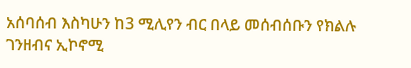አሰባሰብ እስካሁን ከ3 ሚሊየን ብር በላይ መሰብሰቡን የክልሉ ገንዘብና ኢኮኖሚ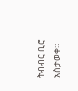ትብብር ቢሮ አስታወቀ።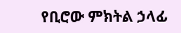የቢሮው ምክትል ኃላፊ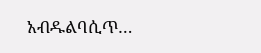አብዱልባሲጥ…